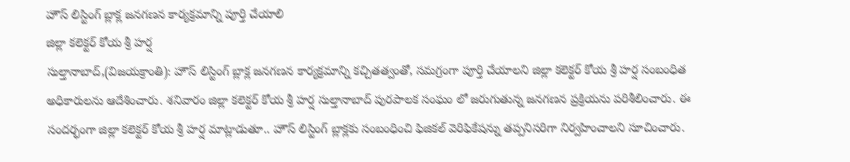హౌస్ లిస్టింగ్ బ్లాక్ల జనగణన కార్యక్రమాన్ని పూర్తి చేయాలి
జిల్లా కలెక్టర్ కోయ శ్రీ హర్ష
సుల్తానాబాద్,(విజయక్రాంతి): హౌస్ లిస్టింగ్ బ్లాక్ల జనగణన కార్యక్రమాన్ని కచ్చితత్వంతో, సమగ్రంగా పూర్తి చేయాలని జిల్లా కలెక్టర్ కోయ శ్రీ హర్ష సంబంధిత అధికారులను ఆదేశించారు. శనివారం జిల్లా కలెక్టర్ కోయ శ్రీ హర్ష సుల్తానాబాద్ పురపాలక సంఘం లో జరుగుతున్న జనగణన ప్రక్రియను పరిశీలించారు. ఈ సందర్భంగా జిల్లా కలెక్టర్ కోయ శ్రీ హర్ష మాట్లాడుతూ.. హౌస్ లిస్టింగ్ బ్లాక్లకు సంబంధించి ఫిజికల్ వెరిఫికేషన్ను తప్పనిసరిగా నిర్వహించాలని సూచించారు.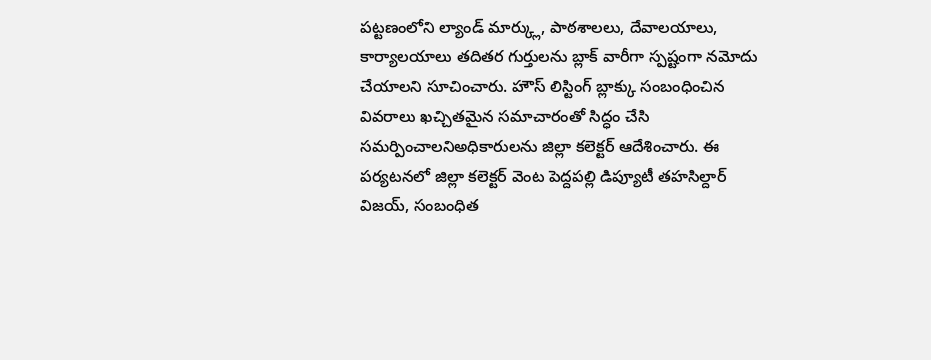పట్టణంలోని ల్యాండ్ మార్క్లు, పాఠశాలలు, దేవాలయాలు, కార్యాలయాలు తదితర గుర్తులను బ్లాక్ వారీగా స్పష్టంగా నమోదు చేయాలని సూచించారు. హౌస్ లిస్టింగ్ బ్లాక్కు సంబంధించిన వివరాలు ఖచ్చితమైన సమాచారంతో సిద్ధం చేసి సమర్పించాలనిఅధికారులను జిల్లా కలెక్టర్ ఆదేశించారు. ఈ పర్యటనలో జిల్లా కలెక్టర్ వెంట పెద్దపల్లి డిప్యూటీ తహసిల్దార్ విజయ్, సంబంధిత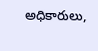అధికారులు,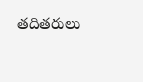తదితరులు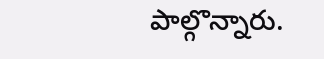పాల్గొన్నారు.